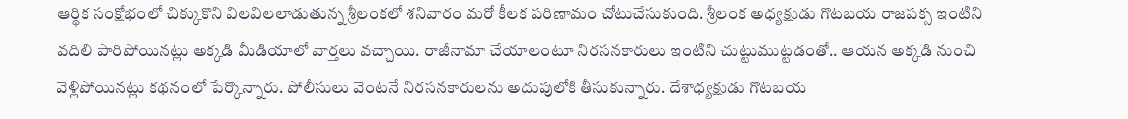ఆర్థిక సంక్షోభంలో చిక్కుకొని విలవిలలాడుతున్న శ్రీలంకలో శనివారం మరో కీలక పరిణామం చోటుచేసుకుంది. శ్రీలంక అధ్యక్షుడు గొటబయ రాజపక్స ఇంటిని వదిలి పారిపోయినట్లు అక్కడి మీడియాలో వార్తలు వచ్చాయి. రాజీనామా చేయాలంటూ నిరసనకారులు ఇంటిని చుట్టుముట్టడంతో.. ఆయన అక్కడి నుంచి వెళ్లిపోయినట్లు కథనంలో పేర్కొన్నారు. పోలీసులు వెంటనే నిరసనకారులను అదుపులోకి తీసుకున్నారు. దేశాధ్యక్షుడు గొటబయ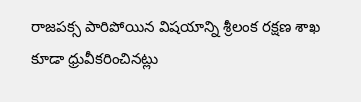రాజపక్స పారిపోయిన విషయాన్ని శ్రీలంక రక్షణ శాఖ కూడా ధ్రువీకరించినట్లు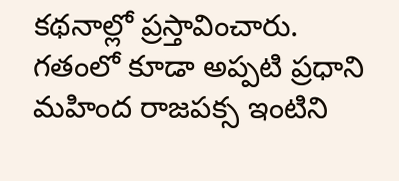కథనాల్లో ప్రస్తావించారు. గతంలో కూడా అప్పటి ప్రధాని మహింద రాజపక్స ఇంటిని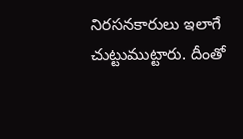నిరసనకారులు ఇలాగే చుట్టుముట్టారు. దీంతో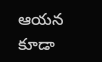ఆయన కూడా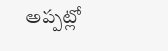అప్పట్లో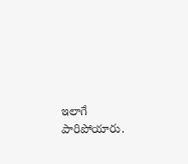ఇలాగే పారిపోయారు.